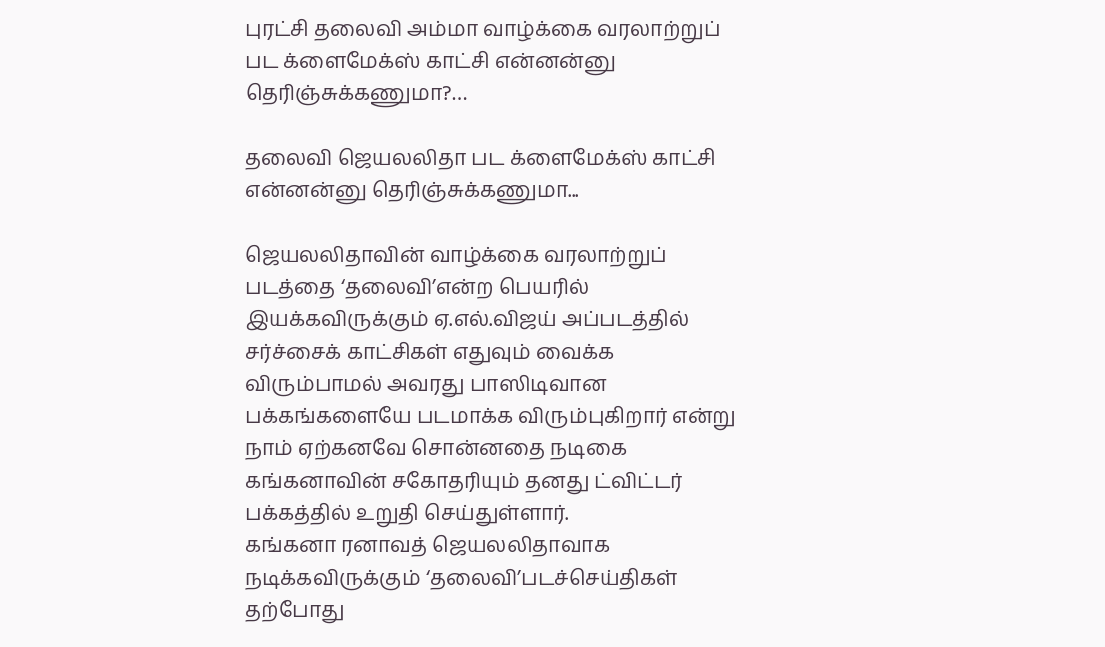புரட்சி தலைவி அம்மா வாழ்க்கை வரலாற்றுப் பட க்ளைமேக்ஸ் காட்சி என்னன்னு தெரிஞ்சுக்கணுமா?…

தலைவி ஜெயலலிதா பட க்ளைமேக்ஸ் காட்சி என்னன்னு தெரிஞ்சுக்கணுமா...

ஜெயலலிதாவின் வாழ்க்கை வரலாற்றுப் படத்தை ‘தலைவி’என்ற பெயரில் இயக்கவிருக்கும் ஏ.எல்.விஜய் அப்படத்தில் சர்ச்சைக் காட்சிகள் எதுவும் வைக்க விரும்பாமல் அவரது பாஸிடிவான பக்கங்களையே படமாக்க விரும்புகிறார் என்று நாம் ஏற்கனவே சொன்னதை நடிகை கங்கனாவின் சகோதரியும் தனது ட்விட்டர் பக்கத்தில் உறுதி செய்துள்ளார்.
கங்கனா ரனாவத் ஜெயலலிதாவாக நடிக்கவிருக்கும் ‘தலைவி’படச்செய்திகள் தற்போது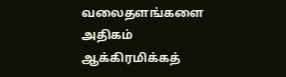வலைதளங்களை அதிகம் ஆக்கிரமிக்கத்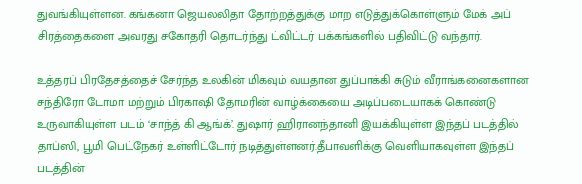துவங்கியுள்ளன. கங்கனா ஜெயலலிதா தோற்றத்துக்கு மாற எடுத்துக்கொள்ளும் மேக் அப் சிரத்தைகளை அவரது சகோதரி தொடர்ந்து ட்விட்டர் பக்கங்களில் பதிவிட்டு வந்தார்.

உத்தரப் பிரதேசத்தைச் சேர்ந்த உலகின் மிகவும் வயதான துப்பாக்கி சுடும் வீராங்கனைகளான சந்திரோ டோமா மற்றும் பிரகாஷி தோமரின் வாழ்க்கையை அடிப்படையாகக் கொண்டு உருவாகியுள்ள படம் ‘சாந்த் கி ஆங்க்’. துஷார் ஹிரானந்தானி இயக்கியுள்ள இந்தப் படத்தில் தாப்ஸி, பூமி பெட்நேகர் உள்ளிட்டோர் நடித்துள்ளனர்.தீபாவளிக்கு வெளியாகவுள்ள இந்தப் படத்தின்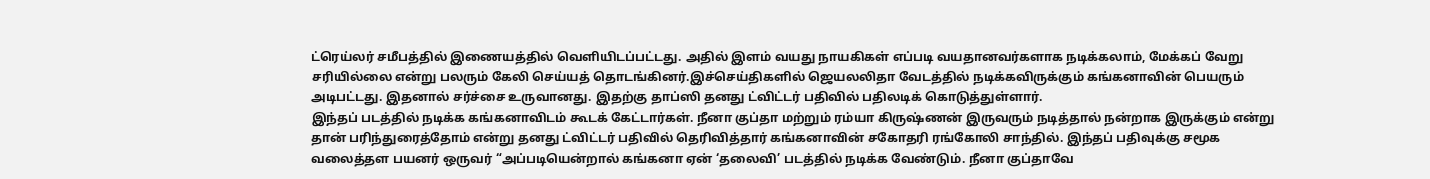ட்ரெய்லர் சமீபத்தில் இணையத்தில் வெளியிடப்பட்டது. அதில் இளம் வயது நாயகிகள் எப்படி வயதானவர்களாக நடிக்கலாம், மேக்கப் வேறு சரியில்லை என்று பலரும் கேலி செய்யத் தொடங்கினர்.இச்செய்திகளில் ஜெயலலிதா வேடத்தில் நடிக்கவிருக்கும் கங்கனாவின் பெயரும் அடிபட்டது. இதனால் சர்ச்சை உருவானது. இதற்கு தாப்ஸி தனது ட்விட்டர் பதிவில் பதிலடிக் கொடுத்துள்ளார்.
இந்தப் படத்தில் நடிக்க கங்கனாவிடம் கூடக் கேட்டார்கள். நீனா குப்தா மற்றும் ரம்யா கிருஷ்ணன் இருவரும் நடித்தால் நன்றாக இருக்கும் என்று தான் பரிந்துரைத்தோம் என்று தனது ட்விட்டர் பதிவில் தெரிவித்தார் கங்கனாவின் சகோதரி ரங்கோலி சாந்தில். இந்தப் பதிவுக்கு சமூக வலைத்தள பயனர் ஒருவர் “அப்படியென்றால் கங்கனா ஏன் ‘தலைவி’ படத்தில் நடிக்க வேண்டும். நீனா குப்தாவே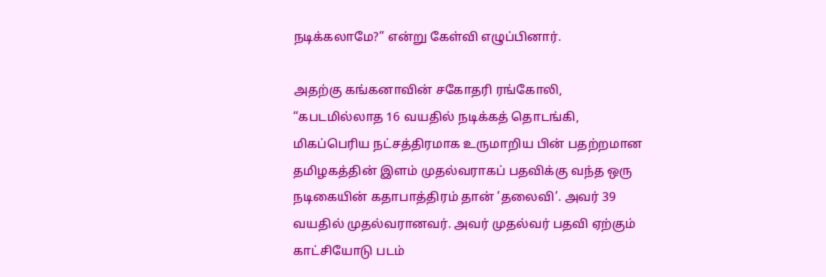நடிக்கலாமே?” என்று கேள்வி எழுப்பினார்.

அதற்கு கங்கனாவின் சகோதரி ரங்கோலி, “கபடமில்லாத 16 வயதில் நடிக்கத் தொடங்கி, மிகப்பெரிய நட்சத்திரமாக உருமாறிய பின் பதற்றமான தமிழகத்தின் இளம் முதல்வராகப் பதவிக்கு வந்த ஒரு நடிகையின் கதாபாத்திரம் தான் ’தலைவி’. அவர் 39 வயதில் முதல்வரானவர். அவர் முதல்வர் பதவி ஏற்கும் காட்சியோடு படம்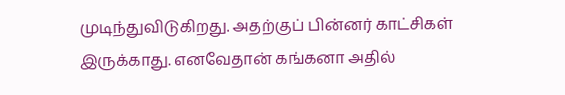முடிந்துவிடுகிறது. அதற்குப் பின்னர் காட்சிகள் இருக்காது. எனவேதான் கங்கனா அதில்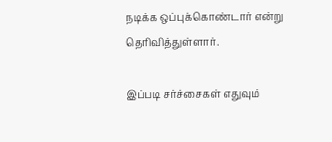நடிக்க ஒப்புக்கொண்டார் என்று தெரிவித்துள்ளார்.

இப்படி சர்ச்சைகள் எதுவும்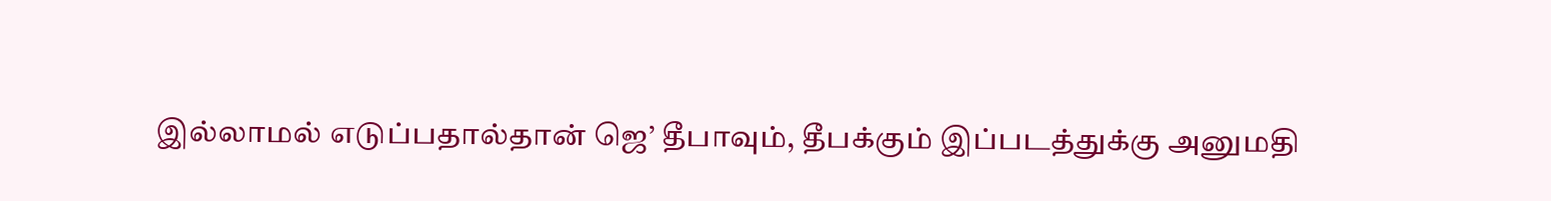இல்லாமல் எடுப்பதால்தான் ஜெ’ தீபாவும், தீபக்கும் இப்படத்துக்கு அனுமதி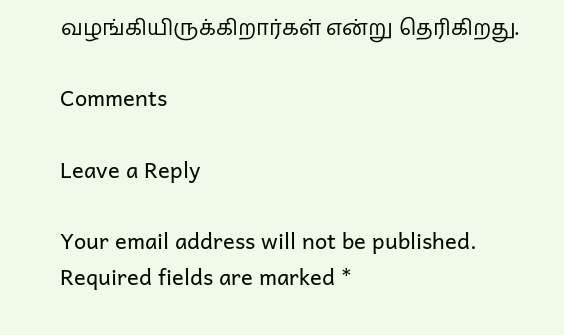வழங்கியிருக்கிறார்கள் என்று தெரிகிறது.

Comments

Leave a Reply

Your email address will not be published. Required fields are marked *